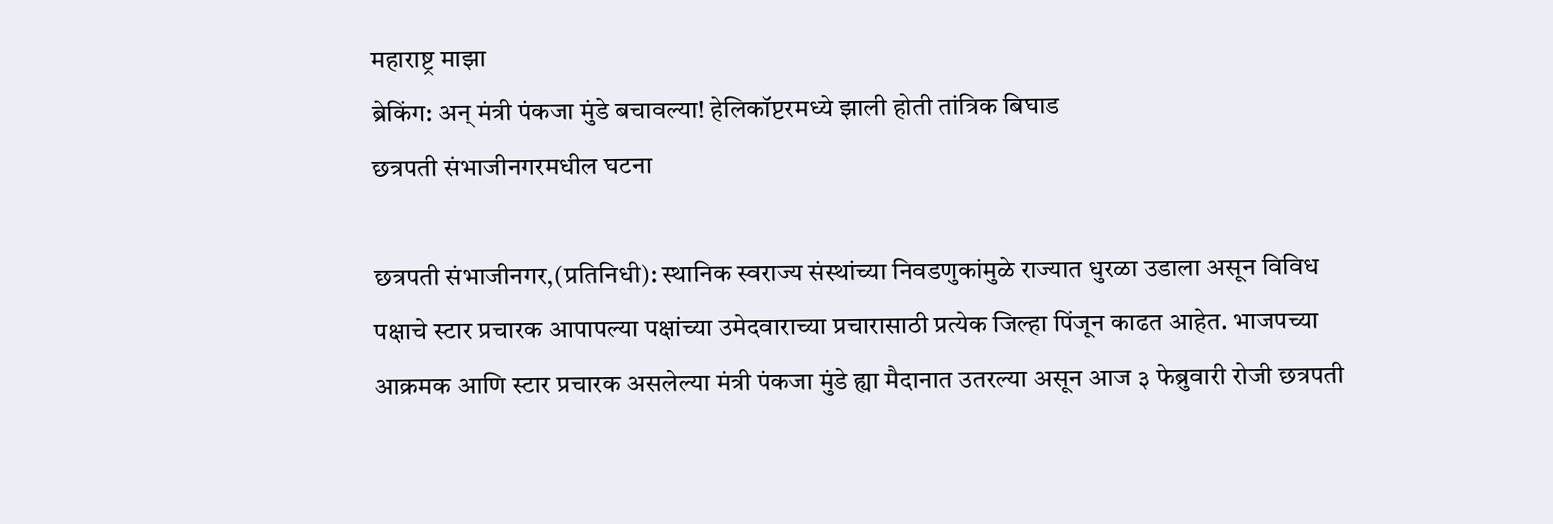महाराष्ट्र माझा
ब्रेकिंग: अन् मंत्री पंकजा मुंडे बचावल्या! हेलिकॉप्टरमध्ये झाली होती तांत्रिक बिघाड
छत्रपती संभाजीनगरमधील घटना

छत्रपती संभाजीनगर,(प्रतिनिधी): स्थानिक स्वराज्य संस्थांच्या निवडणुकांमुळे राज्यात धुरळा उडाला असून विविध पक्षाचे स्टार प्रचारक आपापल्या पक्षांच्या उमेदवाराच्या प्रचारासाठी प्रत्येक जिल्हा पिंजून काढत आहेत. भाजपच्या आक्रमक आणि स्टार प्रचारक असलेल्या मंत्री पंकजा मुंडे ह्या मैदानात उतरल्या असून आज ३ फेब्रुवारी रोजी छत्रपती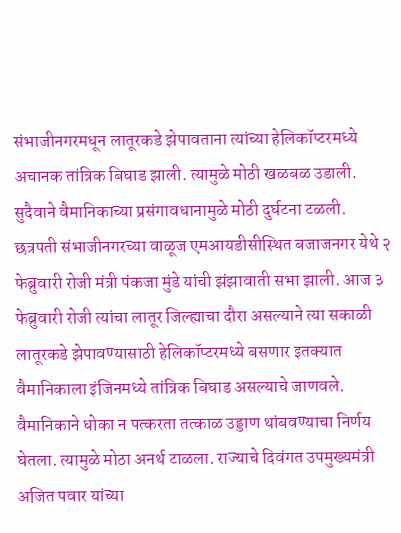संभाजीनगरमधून लातूरकडे झेपावताना त्यांच्या हेलिकॉप्टरमध्ये अचानक तांत्रिक बिघाड झाली. त्यामुळे मोठी खळबळ उडाली. सुदैवाने वैमानिकाच्या प्रसंगावधानामुळे मोठी दुर्घटना टळली.
छत्रपती संभाजीनगरच्या वाळूज एमआयडीसीस्थित बजाजनगर येथे २ फेब्रुवारी रोजी मंत्री पंकजा मुंडे यांची झंझावाती सभा झाली. आज ३ फेब्रुवारी रोजी त्यांचा लातूर जिल्ह्याचा दौरा असल्याने त्या सकाळी लातूरकडे झेपावण्यासाठी हेलिकॉप्टरमध्ये बसणार इतक्यात वैमानिकाला इंजिनमध्ये तांत्रिक बिघाड असल्याचे जाणवले. वैमानिकाने धोका न पत्करता तत्काळ उड्डाण थांबवण्याचा निर्णय घेतला. त्यामुळे मोठा अनर्थ टाळला. राज्याचे दिवंगत उपमुख्यमंत्री अजित पवार यांच्या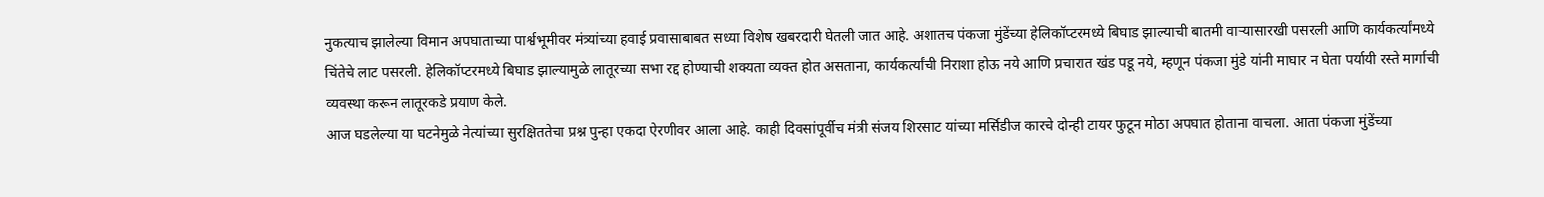नुकत्याच झालेल्या विमान अपघाताच्या पार्श्वभूमीवर मंत्र्यांच्या हवाई प्रवासाबाबत सध्या विशेष खबरदारी घेतली जात आहे. अशातच पंकजा मुंडेंच्या हेलिकॉप्टरमध्ये बिघाड झाल्याची बातमी वाऱ्यासारखी पसरली आणि कार्यकर्त्यांमध्ये चिंतेचे लाट पसरली. हेलिकॉप्टरमध्ये बिघाड झाल्यामुळे लातूरच्या सभा रद्द होण्याची शक्यता व्यक्त होत असताना, कार्यकर्त्यांची निराशा होऊ नये आणि प्रचारात खंड पडू नये, म्हणून पंकजा मुंडे यांनी माघार न घेता पर्यायी रस्ते मार्गाची व्यवस्था करून लातूरकडे प्रयाण केले.
आज घडलेल्या या घटनेमुळे नेत्यांच्या सुरक्षिततेचा प्रश्न पुन्हा एकदा ऐरणीवर आला आहे. काही दिवसांपूर्वीच मंत्री संजय शिरसाट यांच्या मर्सिडीज कारचे दोन्ही टायर फुटून मोठा अपघात होताना वाचला. आता पंकजा मुंडेंच्या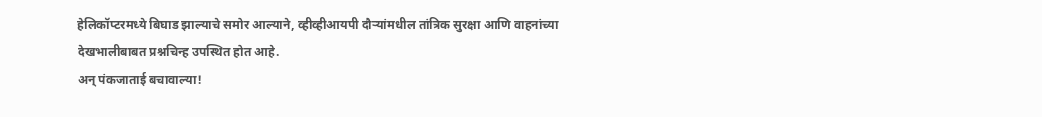हेलिकॉप्टरमध्ये बिघाड झाल्याचे समोर आल्याने, व्हीव्हीआयपी दौऱ्यांमधील तांत्रिक सुरक्षा आणि वाहनांच्या देखभालीबाबत प्रश्नचिन्ह उपस्थित होत आहे.
अन् पंकजाताई बचावाल्या!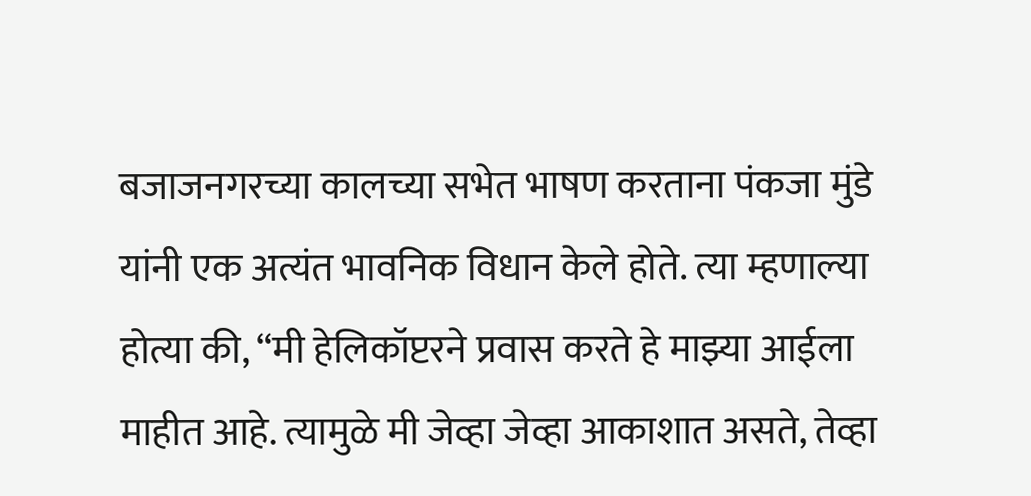बजाजनगरच्या कालच्या सभेत भाषण करताना पंकजा मुंडे यांनी एक अत्यंत भावनिक विधान केले होते. त्या म्हणाल्या होत्या की, “मी हेलिकॉप्टरने प्रवास करते हे माझ्या आईला माहीत आहे. त्यामुळे मी जेव्हा जेव्हा आकाशात असते, तेव्हा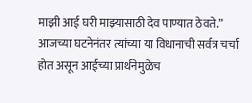माझी आई घरी माझ्यासाठी देव पाण्यात ठेवते.”
आजच्या घटनेनंतर त्यांच्या या विधानाची सर्वत्र चर्चा होत असून आईच्या प्रार्थनेमुळेच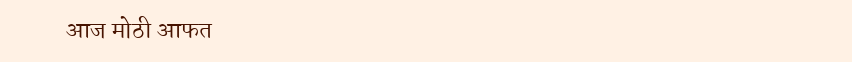आज मोठी आफत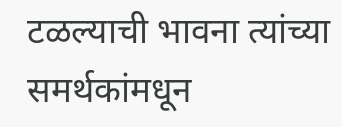टळल्याची भावना त्यांच्या समर्थकांमधून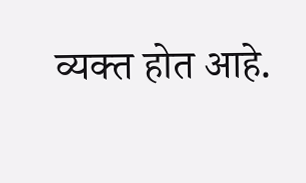व्यक्त होत आहे.